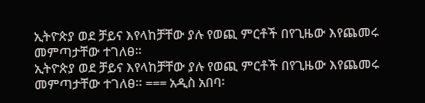ኢትዮጵያ ወደ ቻይና እየላከቻቸው ያሉ የወጪ ምርቶች በየጊዜው እየጨመሩ መምጣታቸው ተገለፀ።
ኢትዮጵያ ወደ ቻይና እየላከቻቸው ያሉ የወጪ ምርቶች በየጊዜው እየጨመሩ መምጣታቸው ተገለፀ። === አዲስ አበባ፡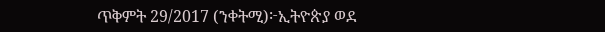ጥቅምት 29/2017 (ንቀትሚ)፦ኢትዮጵያ ወደ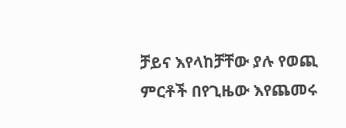ቻይና እየላከቻቸው ያሉ የወጪ ምርቶች በየጊዜው እየጨመሩ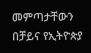መምጣታቸውን በቻይና የኢትዮጵያ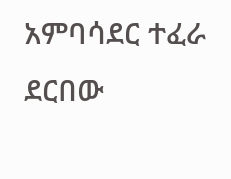አምባሳደር ተፈራ ደርበው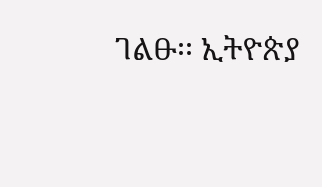ገልፁ፡፡ ኢትዮጵያ